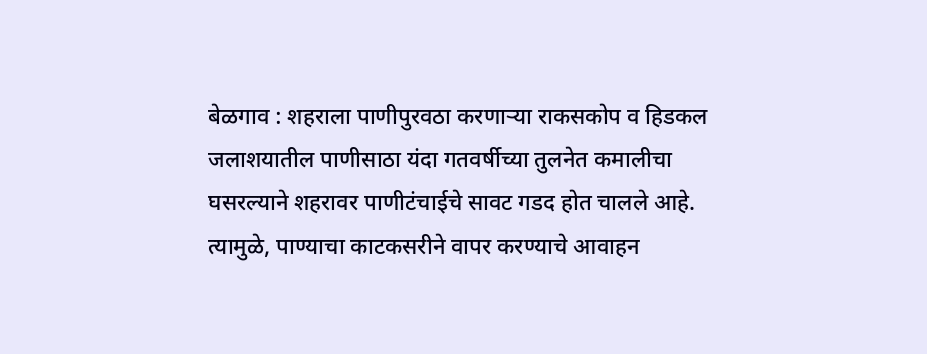बेळगाव : शहराला पाणीपुरवठा करणाऱ्या राकसकोप व हिडकल जलाशयातील पाणीसाठा यंदा गतवर्षीच्या तुलनेत कमालीचा घसरल्याने शहरावर पाणीटंचाईचे सावट गडद होत चालले आहे. त्यामुळे, पाण्याचा काटकसरीने वापर करण्याचे आवाहन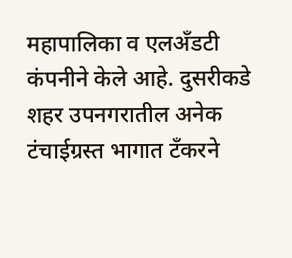महापालिका व एलअँडटी कंपनीने केले आहे. दुसरीकडे शहर उपनगरातील अनेक टंचाईग्रस्त भागात टँकरने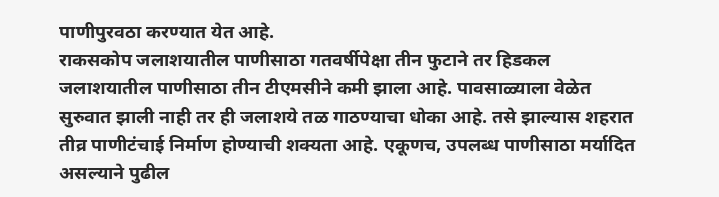पाणीपुरवठा करण्यात येत आहे.
राकसकोप जलाशयातील पाणीसाठा गतवर्षीपेक्षा तीन फुटाने तर हिडकल जलाशयातील पाणीसाठा तीन टीएमसीने कमी झाला आहे. पावसाळ्याला वेळेत सुरुवात झाली नाही तर ही जलाशये तळ गाठण्याचा धोका आहे. तसे झाल्यास शहरात तीव्र पाणीटंचाई निर्माण होण्याची शक्यता आहे. एकूणच, उपलब्ध पाणीसाठा मर्यादित असल्याने पुढील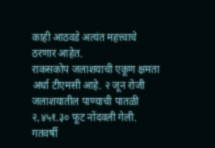काही आठवडे अत्यंत महत्त्वाचे ठरणार आहेत.
राकसकोप जलाशयाची एकूण क्षमता अर्धा टीएमसी आहे. २ जून रोजी जलाशयातील पाण्याची पातळी २,४५१.३० फूट नोंदवली गेली. गतवर्षी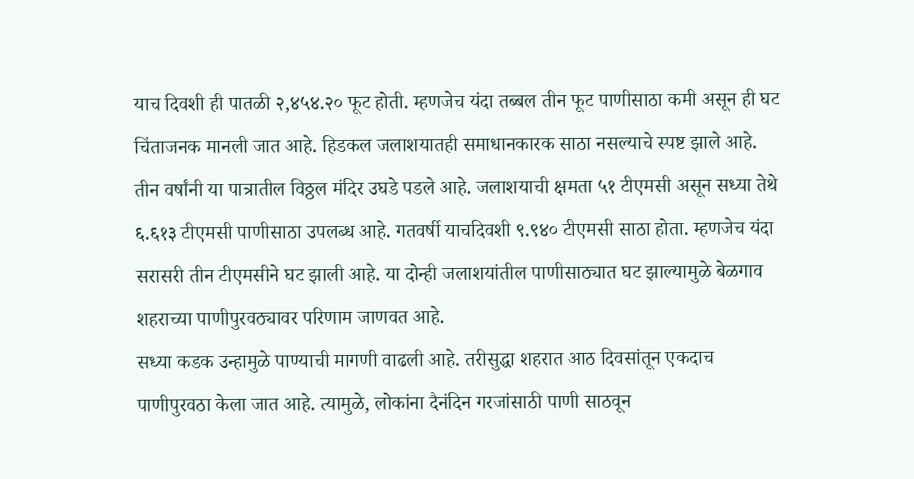याच दिवशी ही पातळी २,४५४.२० फूट होती. म्हणजेच यंदा तब्बल तीन फूट पाणीसाठा कमी असून ही घट चिंताजनक मानली जात आहे. हिडकल जलाशयातही समाधानकारक साठा नसल्याचे स्पष्ट झाले आहे. तीन वर्षांनी या पात्रातील विठ्ठल मंदिर उघडे पडले आहे. जलाशयाची क्षमता ५१ टीएमसी असून सध्या तेथे ६.६१३ टीएमसी पाणीसाठा उपलब्ध आहे. गतवर्षी याचदिवशी ९.९४० टीएमसी साठा होता. म्हणजेच यंदा सरासरी तीन टीएमसीने घट झाली आहे. या दोन्ही जलाशयांतील पाणीसाठ्यात घट झाल्यामुळे बेळगाव शहराच्या पाणीपुरवठ्यावर परिणाम जाणवत आहे.
सध्या कडक उन्हामुळे पाण्याची मागणी वाढली आहे. तरीसुद्धा शहरात आठ दिवसांतून एकदाच पाणीपुरवठा केला जात आहे. त्यामुळे, लोकांना दैनंदिन गरजांसाठी पाणी साठवून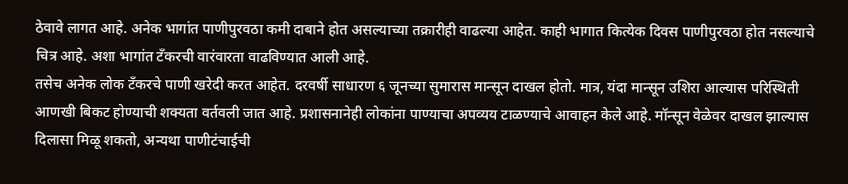ठेवावे लागत आहे. अनेक भागांत पाणीपुरवठा कमी दाबाने होत असल्याच्या तक्रारीही वाढल्या आहेत. काही भागात कित्येक दिवस पाणीपुरवठा होत नसल्याचे चित्र आहे. अशा भागांत टँकरची वारंवारता वाढविण्यात आली आहे.
तसेच अनेक लोक टँकरचे पाणी खरेदी करत आहेत. दरवर्षी साधारण ६ जूनच्या सुमारास मान्सून दाखल होतो. मात्र, यंदा मान्सून उशिरा आल्यास परिस्थिती आणखी बिकट होण्याची शक्यता वर्तवली जात आहे. प्रशासनानेही लोकांना पाण्याचा अपव्यय टाळण्याचे आवाहन केले आहे. मॉन्सून वेळेवर दाखल झाल्यास दिलासा मिळू शकतो, अन्यथा पाणीटंचाईची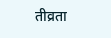तीव्रता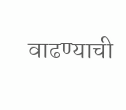वाढण्याची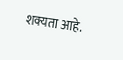शक्यता आहे.